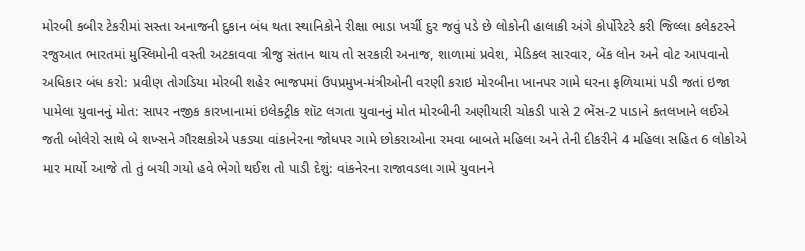મોરબી કબીર ટેકરીમાં સસ્તા અનાજની દુકાન બંધ થતા સ્થાનિકોને રીક્ષા ભાડા ખર્ચી દુર જવું પડે છે લોકોની હાલાકી અંગે કોર્પોરેટરે કરી જિલ્લા કલેકટરને રજુઆત ભારતમાં મુસ્લિમોની વસ્તી અટકાવવા ત્રીજુ સંતાન થાય તો સરકારી અનાજ, શાળામાં પ્રવેશ, મેડિકલ સારવાર, બેંક લોન અને વોટ આપવાનો અધિકાર બંધ કરો: પ્રવીણ તોગડિયા મોરબી શહેર ભાજપમાં ઉપપ્રમુખ-મંત્રીઓની વરણી કરાઇ મોરબીના ખાનપર ગામે ઘરના ફળિયામાં પડી જતાં ઇજા પામેલા યુવાનનું મોત: સાપર નજીક કારખાનામાં ઇલેક્ટ્રીક શૉટ લગતા યુવાનનું મોત મોરબીની અણીયારી ચોકડી પાસે 2 ભેંસ-2 પાડાને કતલખાને લઈએ જતી બોલેરો સાથે બે શખ્સને ગૌરક્ષકોએ પકડ્યા વાંકાનેરના જોધપર ગામે છોકરાઓના રમવા બાબતે મહિલા અને તેની દીકરીને 4 મહિલા સહિત 6 લોકોએ માર માર્યો આજે તો તું બચી ગયો હવે ભેગો થઈશ તો પાડી દેશું: વાંકનેરના રાજાવડલા ગામે યુવાનને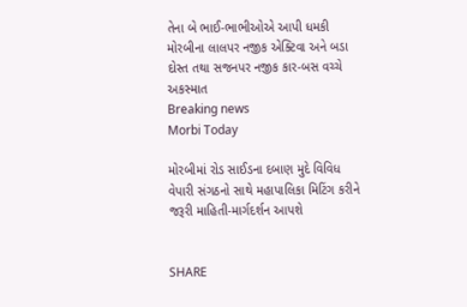તેના બે ભાઈ-ભાભીઓએ આપી ધમકી મોરબીના લાલપર નજીક એક્ટિવા અને બડા દોસ્ત તથા સજનપર નજીક કાર-બસ વચ્ચે અકસ્માત
Breaking news
Morbi Today

મોરબીમાં રોડ સાઈડના દબાણ મુદે વિવિધ વેપારી સંગઠનો સાથે મહાપાલિકા મિટિંગ કરીને જરૂરી માહિતી-માર્ગદર્શન આપશે


SHARE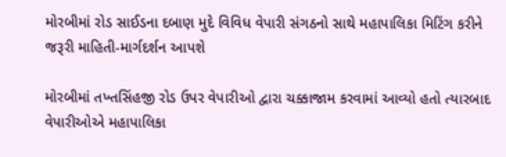મોરબીમાં રોડ સાઈડના દબાણ મુદે વિવિધ વેપારી સંગઠનો સાથે મહાપાલિકા મિટિંગ કરીને જરૂરી માહિતી-માર્ગદર્શન આપશે

મોરબીમાં તખ્તસિંહજી રોડ ઉપર વેપારીઓ દ્વારા ચક્કાજામ કરવામાં આવ્યો હતો ત્યારબાદ વેપારીઓએ મહાપાલિકા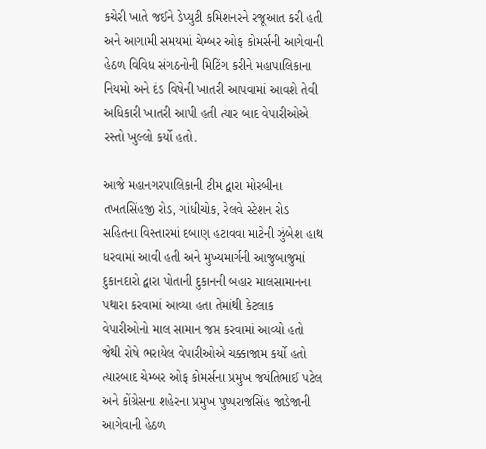કચેરી ખાતે જઈને ડેપ્યુટી કમિશનરને રજૂઆત કરી હતી અને આગામી સમયમાં ચેમ્બર ઓફ કોમર્સની આગેવાની હેઠળ વિવિધ સંગઠનોની મિટિંગ કરીને મહાપાલિકાના નિયમો અને દંડ વિષેની ખાતરી આપવામાં આવશે તેવી અધિકારી ખાતરી આપી હતી ત્યાર બાદ વેપારીઓએ રસ્તો ખુલ્લો કર્યો હતો.

આજે મહાનગરપાલિકાની ટીમ દ્વારા મોરબીના તખતસિંહજી રોડ, ગાંધીચોક, રેલવે સ્ટેશન રોડ સહિતના વિસ્તારમાં દબાણ હટાવવા માટેની ઝુંબેશ હાથ ધરવામાં આવી હતી અને મુખ્યમાર્ગની આજુબાજુમાં દુકાનદારો દ્વારા પોતાની દુકાનની બહાર માલસામાનના પથારા કરવામાં આવ્યા હતા તેમાંથી કેટલાક વેપારીઓનો માલ સામાન જપ્ત કરવામાં આવ્યો હતો જેથી રોષે ભરાયેલ વેપારીઓએ ચક્કાજામ કર્યો હતો ત્યારબાદ ચેમ્બર ઓફ કોમર્સના પ્રમુખ જયંતિભાઈ પટેલ અને કોંગ્રેસના શહેરના પ્રમુખ પુષ્પરાજસિંહ જાડેજાની આગેવાની હેઠળ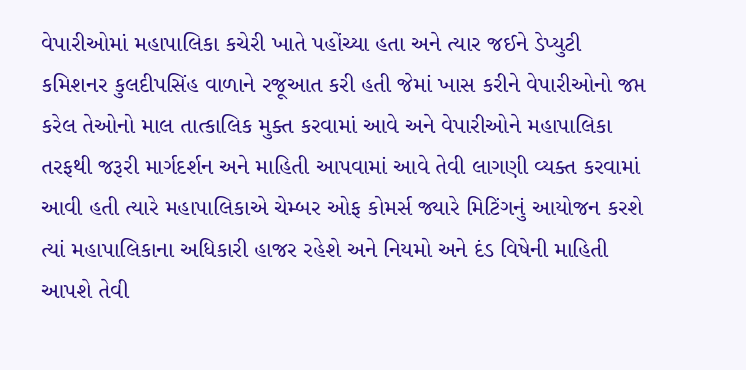વેપારીઓમાં મહાપાલિકા કચેરી ખાતે પહોંચ્યા હતા અને ત્યાર જઈને ડેપ્યુટી કમિશનર કુલદીપસિંહ વાળાને રજૂઆત કરી હતી જેમાં ખાસ કરીને વેપારીઓનો જપ્ત કરેલ તેઓનો માલ તાત્કાલિક મુક્ત કરવામાં આવે અને વેપારીઓને મહાપાલિકા તરફથી જરૂરી માર્ગદર્શન અને માહિતી આપવામાં આવે તેવી લાગણી વ્યક્ત કરવામાં આવી હતી ત્યારે મહાપાલિકાએ ચેમ્બર ઓફ કોમર્સ જ્યારે મિટિંગનું આયોજન કરશે ત્યાં મહાપાલિકાના અધિકારી હાજર રહેશે અને નિયમો અને દંડ વિષેની માહિતી આપશે તેવી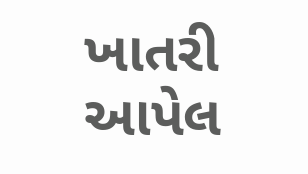ખાતરી આપેલ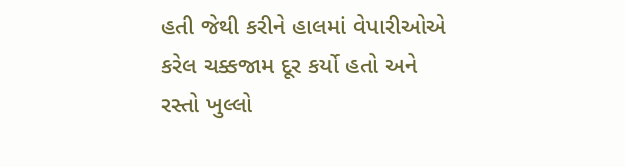હતી જેથી કરીને હાલમાં વેપારીઓએ કરેલ ચક્કજામ દૂર કર્યો હતો અને રસ્તો ખુલ્લો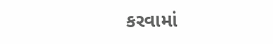કરવામાં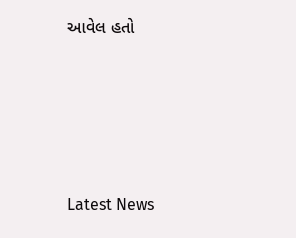આવેલ હતો






Latest News